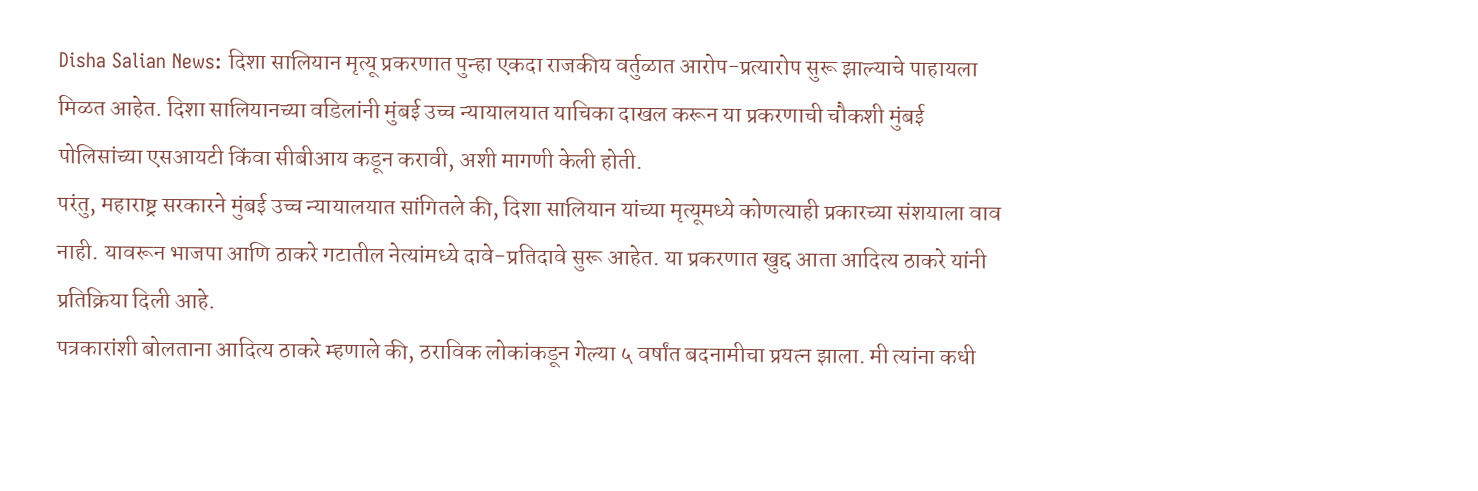Disha Salian News: दिशा सालियान मृत्यू प्रकरणात पुन्हा एकदा राजकीय वर्तुळात आरोप-प्रत्यारोप सुरू झाल्याचे पाहायला मिळत आहेत. दिशा सालियानच्या वडिलांनी मुंबई उच्च न्यायालयात याचिका दाखल करून या प्रकरणाची चौकशी मुंबई पोलिसांच्या एसआयटी किंवा सीबीआय कडून करावी, अशी मागणी केली होती.
परंतु, महाराष्ट्र सरकारने मुंबई उच्च न्यायालयात सांगितले की, दिशा सालियान यांच्या मृत्यूमध्ये कोणत्याही प्रकारच्या संशयाला वाव नाही. यावरून भाजपा आणि ठाकरे गटातील नेत्यांमध्ये दावे-प्रतिदावे सुरू आहेत. या प्रकरणात खुद्द आता आदित्य ठाकरे यांनी प्रतिक्रिया दिली आहे.
पत्रकारांशी बोलताना आदित्य ठाकरे म्हणाले की, ठराविक लोकांकडून गेल्या ५ वर्षांत बदनामीचा प्रयत्न झाला. मी त्यांना कधी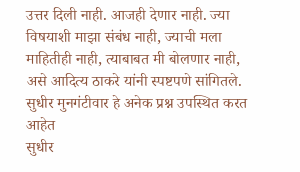उत्तर दिली नाही. आजही देणार नाही. ज्या विषयाशी माझा संबंध नाही, ज्याची मला माहितीही नाही, त्याबाबत मी बोलणार नाही, असे आदित्य ठाकरे यांनी स्पष्टपणे सांगितले.
सुधीर मुनगंटीवार हे अनेक प्रश्न उपस्थित करत आहेत
सुधीर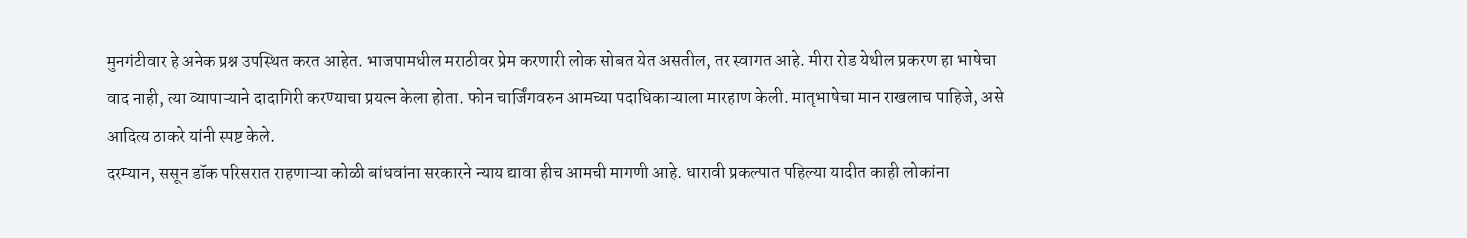मुनगंटीवार हे अनेक प्रश्न उपस्थित करत आहेत. भाजपामधील मराठीवर प्रेम करणारी लोक सोबत येत असतील, तर स्वागत आहे. मीरा रोड येथील प्रकरण हा भाषेचा वाद नाही, त्या व्यापाऱ्याने दादागिरी करण्याचा प्रयत्न केला होता. फोन चार्जिंगवरुन आमच्या पदाधिकाऱ्याला मारहाण केली. मातृभाषेचा मान राखलाच पाहिजे, असे आदित्य ठाकरे यांनी स्पष्ट केले.
दरम्यान, ससून डॉक परिसरात राहणाऱ्या कोळी बांधवांना सरकारने न्याय द्यावा हीच आमची मागणी आहे. धारावी प्रकल्पात पहिल्या यादीत काही लोकांना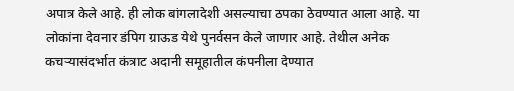अपात्र केले आहे. ही लोक बांगलादेशी असल्याचा ठपका ठेवण्यात आला आहे. या लोकांना देवनार डंपिग ग्राऊड येथे पुनर्वसन केले जाणार आहे. तेथील अनेक कचऱ्यासंदर्भात कंत्राट अदानी समूहातील कंपनीला देण्यात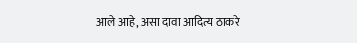आले आहे, असा दावा आदित्य ठाकरे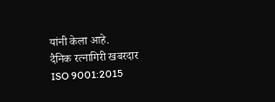यांनी केला आहे.
दैनिक रत्नागिरी खबरदार
ISO 9001:2015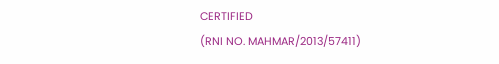CERTIFIED
(RNI NO. MAHMAR/2013/57411)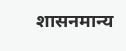शासनमान्य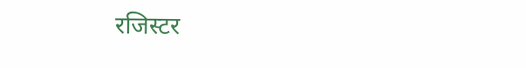रजिस्टर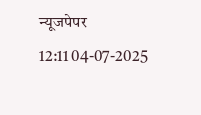न्यूजपेपर
12:11 04-07-2025